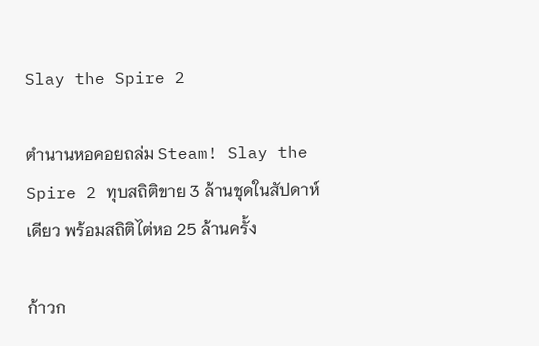Slay the Spire 2

ตำนานหอคอยถล่ม Steam! Slay the Spire 2 ทุบสถิติขาย 3 ล้านชุดในสัปดาห์เดียว พร้อมสถิติไต่หอ 25 ล้านครั้ง

ก้าวก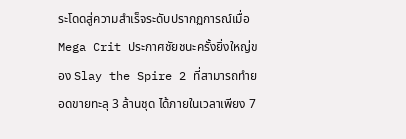ระโดดสู่ความสำเร็จระดับปรากฏการณ์เมื่อ Mega Crit ประกาศชัยชนะครั้งยิ่งใหญ่ของ Slay the Spire 2 ที่สามารถทำยอดขายทะลุ 3 ล้านชุด ได้ภายในเวลาเพียง 7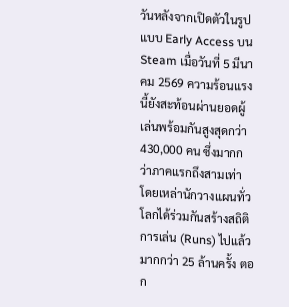วันหลังจากเปิดตัวในรูปแบบ Early Access บน Steam เมื่อวันที่ 5 มีนาคม 2569 ความร้อนแรงนี้ยังสะท้อนผ่านยอดผู้เล่นพร้อมกันสูงสุดกว่า 430,000 คน ซึ่งมากกว่าภาคแรกถึงสามเท่า โดยเหล่านักวางแผนทั่วโลกได้ร่วมกันสร้างสถิติการเล่น (Runs) ไปแล้วมากกว่า 25 ล้านครั้ง ตอก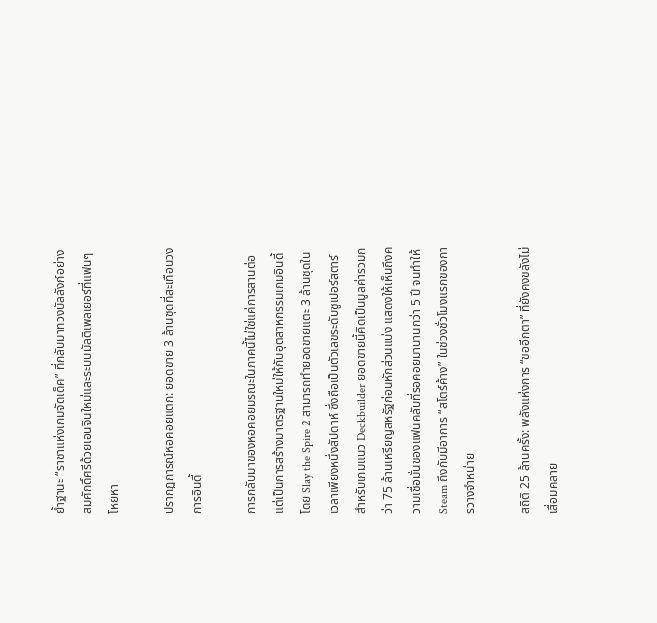ย้ำฐานะ “ราชาแห่งเกมจัดเด็ค” ที่กลับมาทวงบัลลังก์อย่างสมศักดิ์ศรีด้วยเอนจินใหม่และระบบมัลติเพลเยอร์ที่แฟนๆ โหยหา

ปรากฏการณ์หอคอยแตก: ยอดขาย 3 ล้านชุดที่สะเทือนวงการอินดี้

การกลับมาของหอคอยมรณะในภาคนี้ไม่ใช่แค่การสานต่อ แต่เป็นการสร้างมาตรฐานใหม่ให้กับอุตสาหกรรมเกมอินดี้ โดย Slay the Spire 2 สามารถทำยอดขายแตะ 3 ล้านชุดในเวลาเพียงหนึ่งสัปดาห์ ซึ่งถือเป็นตัวเลขระดับซูเปอร์สตาร์สำหรับเกมแนว Deckbuilder ยอดขายนี้คิดเป็นมูลค่ารวมกว่า 75 ล้านเหรียญสหรัฐก่อนหักส่วนแบ่ง แสดงให้เห็นถึงความเชื่อมั่นของแฟนคลับที่รอคอยมานานกว่า 5 ปี จนทำให้ Steam ถึงกับมีอาการ “สโตร์ค้าง” ในช่วงชั่วโมงแรกของการวางจำหน่าย

สถิติ 25 ล้านครั้ง: พลังแห่งการ “ขออีกตา” ที่ยังคงขลังไม่เสื่อมคลาย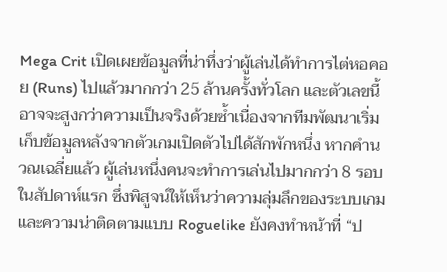Mega Crit เปิดเผยข้อมูลที่น่าทึ่งว่าผู้เล่นได้ทำการไต่หอคอย (Runs) ไปแล้วมากกว่า 25 ล้านครั้งทั่วโลก และตัวเลขนี้อาจจะสูงกว่าความเป็นจริงด้วยซ้ำเนื่องจากทีมพัฒนาเริ่มเก็บข้อมูลหลังจากตัวเกมเปิดตัวไปได้สักพักหนึ่ง หากคำนวณเฉลี่ยแล้ว ผู้เล่นหนึ่งคนจะทำการเล่นไปมากกว่า 8 รอบในสัปดาห์แรก ซึ่งพิสูจน์ให้เห็นว่าความลุ่มลึกของระบบเกมและความน่าติดตามแบบ Roguelike ยังคงทำหน้าที่ “ป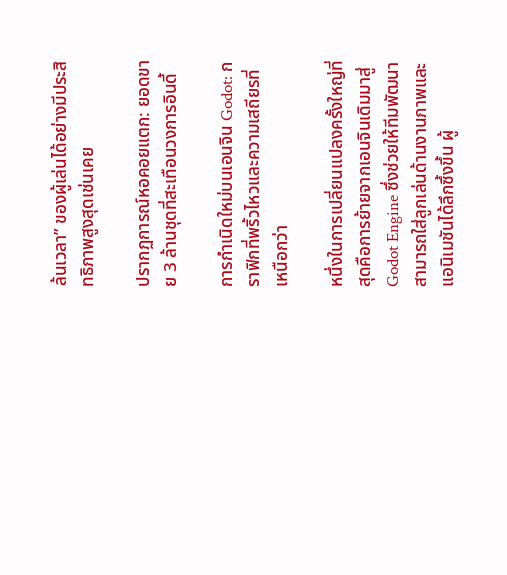ล้นเวลา” ของผู้เล่นได้อย่างมีประสิทธิภาพสูงสุดเช่นเคย

ปรากฏการณ์หอคอยแตก: ยอดขาย 3 ล้านชุดที่สะเทือนวงการอินดี้

การกำเนิดใหม่บนเอนจิน Godot: กราฟิกที่พริ้วไหวและความเสถียรที่เหนือกว่า

หนึ่งในการเปลี่ยนแปลงครั้งใหญ่ที่สุดคือการย้ายจากเอนจินเดิมมาสู่ Godot Engine ซึ่งช่วยให้ทีมพัฒนาสามารถใส่ลูกเล่นด้านงานภาพและแอนิเมชันได้ลึกซึ้งขึ้น ผู้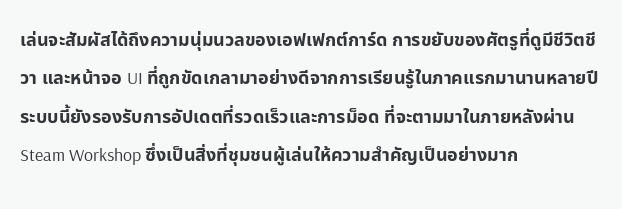เล่นจะสัมผัสได้ถึงความนุ่มนวลของเอฟเฟกต์การ์ด การขยับของศัตรูที่ดูมีชีวิตชีวา และหน้าจอ UI ที่ถูกขัดเกลามาอย่างดีจากการเรียนรู้ในภาคแรกมานานหลายปี ระบบนี้ยังรองรับการอัปเดตที่รวดเร็วและการม็อด ที่จะตามมาในภายหลังผ่าน Steam Workshop ซึ่งเป็นสิ่งที่ชุมชนผู้เล่นให้ความสำคัญเป็นอย่างมาก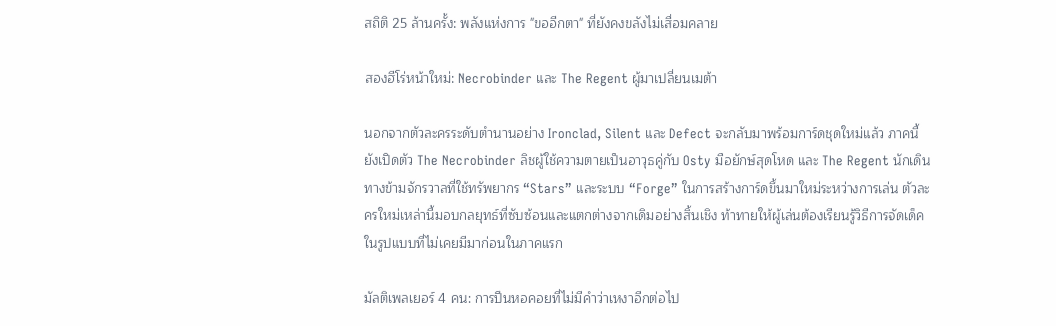สถิติ 25 ล้านครั้ง: พลังแห่งการ "ขออีกตา" ที่ยังคงขลังไม่เสื่อมคลาย

สองฮีโร่หน้าใหม่: Necrobinder และ The Regent ผู้มาเปลี่ยนเมต้า

นอกจากตัวละครระดับตำนานอย่าง Ironclad, Silent และ Defect จะกลับมาพร้อมการ์ดชุดใหม่แล้ว ภาคนี้ยังเปิดตัว The Necrobinder ลิชผู้ใช้ความตายเป็นอาวุธคู่กับ Osty มือยักษ์สุดโหด และ The Regent นักเดินทางข้ามจักรวาลที่ใช้ทรัพยากร “Stars” และระบบ “Forge” ในการสร้างการ์ดขึ้นมาใหม่ระหว่างการเล่น ตัวละครใหม่เหล่านี้มอบกลยุทธ์ที่ซับซ้อนและแตกต่างจากเดิมอย่างสิ้นเชิง ท้าทายให้ผู้เล่นต้องเรียนรู้วิธีการจัดเด็คในรูปแบบที่ไม่เคยมีมาก่อนในภาคแรก

มัลติเพลเยอร์ 4 คน: การปีนหอคอยที่ไม่มีคำว่าเหงาอีกต่อไป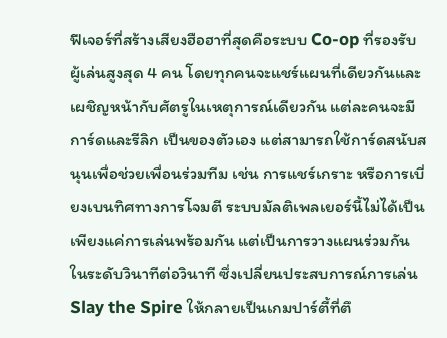ฟีเจอร์ที่สร้างเสียงฮือฮาที่สุดคือระบบ Co-op ที่รองรับผู้เล่นสูงสุด 4 คน โดยทุกคนจะแชร์แผนที่เดียวกันและเผชิญหน้ากับศัตรูในเหตุการณ์เดียวกัน แต่ละคนจะมีการ์ดและรีลิก เป็นของตัวเอง แต่สามารถใช้การ์ดสนับสนุนเพื่อช่วยเพื่อนร่วมทีม เช่น การแชร์เกราะ หรือการเบี่ยงเบนทิศทางการโจมตี ระบบมัลติเพลเยอร์นี้ไม่ได้เป็นเพียงแค่การเล่นพร้อมกัน แต่เป็นการวางแผนร่วมกันในระดับวินาทีต่อวินาที ซึ่งเปลี่ยนประสบการณ์การเล่น Slay the Spire ให้กลายเป็นเกมปาร์ตี้ที่ตึ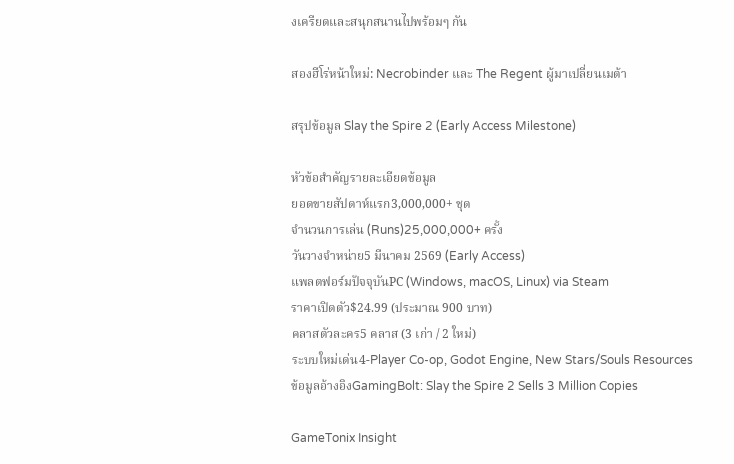งเครียดและสนุกสนานไปพร้อมๆ กัน

สองฮีโร่หน้าใหม่: Necrobinder และ The Regent ผู้มาเปลี่ยนเมต้า

สรุปข้อมูล Slay the Spire 2 (Early Access Milestone)

หัวข้อสำคัญรายละเอียดข้อมูล
ยอดขายสัปดาห์แรก3,000,000+ ชุด
จำนวนการเล่น (Runs)25,000,000+ ครั้ง
วันวางจำหน่าย5 มีนาคม 2569 (Early Access)
แพลตฟอร์มปัจจุบันPC (Windows, macOS, Linux) via Steam
ราคาเปิดตัว$24.99 (ประมาณ 900 บาท)
คลาสตัวละคร5 คลาส (3 เก่า / 2 ใหม่)
ระบบใหม่เด่น4-Player Co-op, Godot Engine, New Stars/Souls Resources
ข้อมูลอ้างอิงGamingBolt: Slay the Spire 2 Sells 3 Million Copies

GameTonix Insight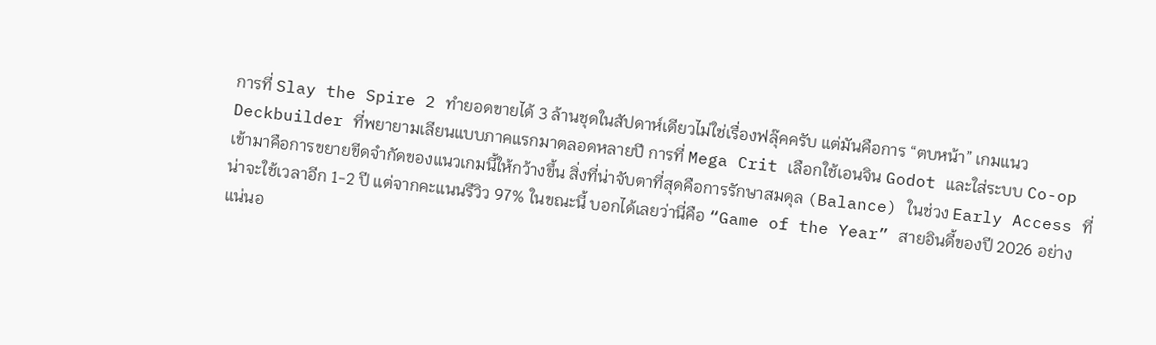การที่ Slay the Spire 2 ทำยอดขายได้ 3 ล้านชุดในสัปดาห์เดียวไม่ใช่เรื่องฟลุ๊คครับ แต่มันคือการ “ตบหน้า” เกมแนว Deckbuilder ที่พยายามเลียนแบบภาคแรกมาตลอดหลายปี การที่ Mega Crit เลือกใช้เอนจิน Godot และใส่ระบบ Co-op เข้ามาคือการขยายขีดจำกัดของแนวเกมนี้ให้กว้างขึ้น สิ่งที่น่าจับตาที่สุดคือการรักษาสมดุล (Balance) ในช่วง Early Access ที่น่าจะใช้เวลาอีก 1-2 ปี แต่จากคะแนนรีวิว 97% ในขณะนี้ บอกได้เลยว่านี่คือ “Game of the Year” สายอินดี้ของปี 2026 อย่างแน่นอ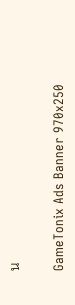น

GameTonix Ads Banner 970x250